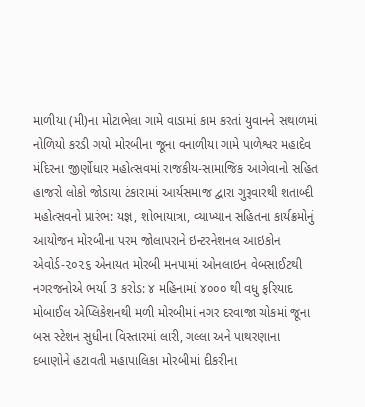માળીયા (મી)ના મોટાભેલા ગામે વાડામાં કામ કરતાં યુવાનને સથાળમાં નોળિયો કરડી ગયો મોરબીના જૂના વનાળીયા ગામે પાળેશ્વર મહાદેવ મંદિરના જીર્ણોધાર મહોત્સવમાં રાજકીય-સામાજિક આગેવાનો સહિત હાજરો લોકો જોડાયા ટંકારામાં આર્યસમાજ દ્વારા ગુરૂવારથી શતાબ્દી મહોત્સવનો પ્રારંભ: યજ્ઞ, શોભાયાત્રા, વ્યાખ્યાન સહિતના કાર્યક્રમોનું આયોજન મોરબીના પરમ જોલાપરાને ઇન્ટરનેશનલ આઇકોન એવોર્ડ-૨૦૨૬ એનાયત મોરબી મનપામાં ઓનલાઇન વેબસાઈટથી નગરજનોએ ભર્યા 3 કરોડ: ૪ મહિનામાં ૪૦૦૦ થી વધુ ફરિયાદ મોબાઈલ એપ્લિકેશનથી મળી મોરબીમાં નગર દરવાજા ચોકમાં જૂના બસ સ્ટેશન સુધીના વિસ્તારમાં લારી, ગલ્લા અને પાથરણાના દબાણોને હટાવતી મહાપાલિકા મોરબીમાં દીકરીના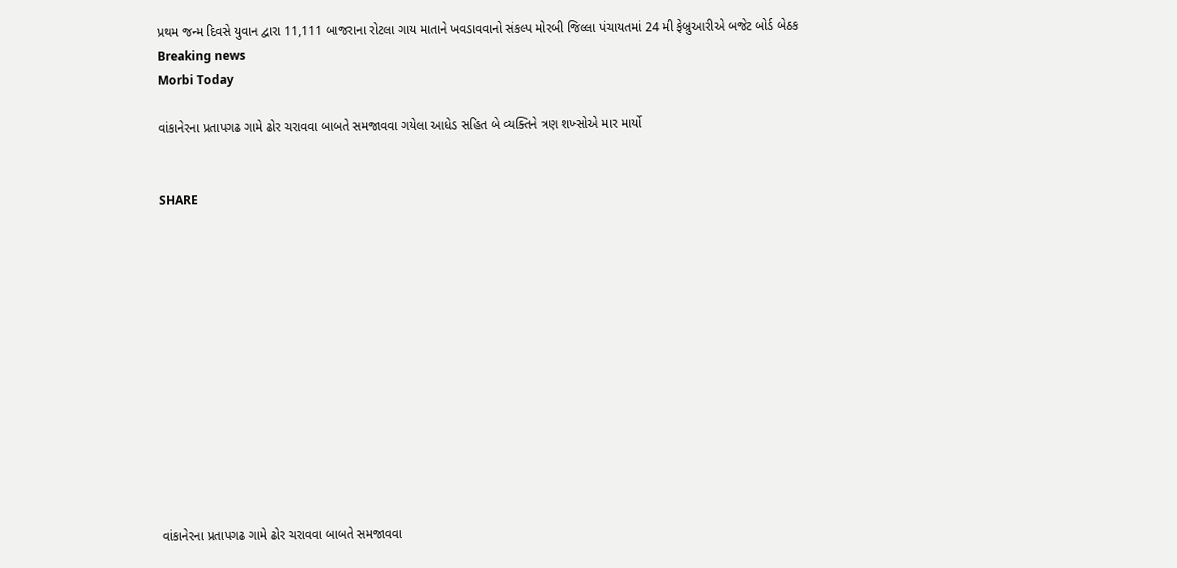પ્રથમ જન્મ દિવસે યુવાન દ્વારા 11,111 બાજરાના રોટલા ગાય માતાને ખવડાવવાનો સંકલ્પ મોરબી જિલ્લા પંચાયતમાં 24 મી ફેબ્રુઆરીએ બજેટ બોર્ડ બેઠક
Breaking news
Morbi Today

વાંકાનેરના પ્રતાપગઢ ગામે ઢોર ચરાવવા બાબતે સમજાવવા ગયેલા આધેડ સહિત બે વ્યક્તિને ત્રણ શખ્સોએ માર માર્યો


SHARE













વાંકાનેરના પ્રતાપગઢ ગામે ઢોર ચરાવવા બાબતે સમજાવવા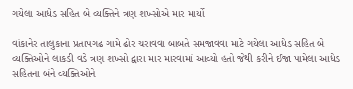ગયેલા આધેડ સહિત બે વ્યક્તિને ત્રણ શખ્સોએ માર માર્યો

વાંકાનેર તાલુકાના પ્રતાપગઢ ગામે ઢોર ચરાવવા બાબતે સમજાવવા માટે ગયેલા આધેડ સહિત બે વ્યક્તિઓને લાકડી વડે ત્રણ શખ્સો દ્વારા માર મારવામાં આવ્યો હતો જેથી કરીને ઈજા પામેલા આધેડ સહિતના બંને વ્યક્તિઓને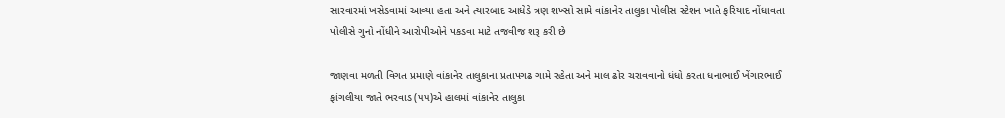સારવારમાં ખસેડવામાં આવ્યા હતા અને ત્યારબાદ આધેડે ત્રણ શખ્સો સામે વાંકાનેર તાલુકા પોલીસ સ્ટેશન ખાતે ફરિયાદ નોંધાવતા પોલીસે ગુનો નોંધીને આરોપીઓને પકડવા માટે તજવીજ શરૂ કરી છે

જાણવા મળતી વિગત પ્રમાણે વાંકાનેર તાલુકાના પ્રતાપગઢ ગામે રહેતા અને માલ ઢોર ચરાવવાનો ધંધો કરતા ધનાભાઈ ખેંગારભાઈ ફાંગલીયા જાતે ભરવાડ (૫૫)એ હાલમાં વાંકાનેર તાલુકા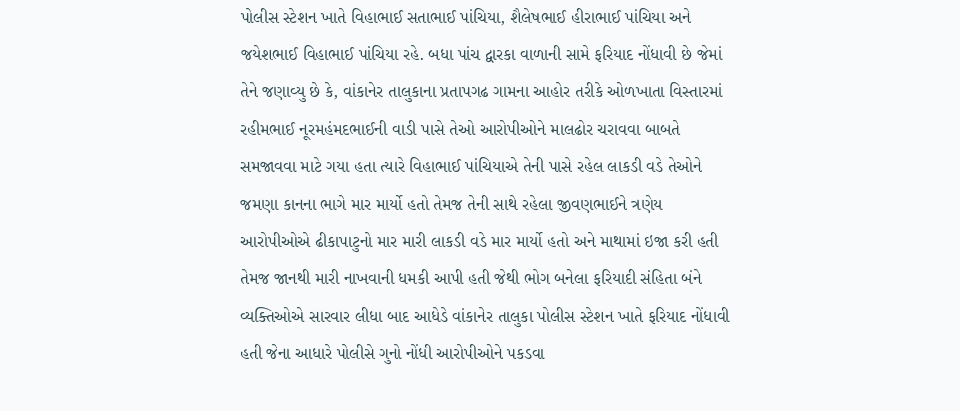પોલીસ સ્ટેશન ખાતે વિહાભાઈ સતાભાઈ પાંચિયા, શૈલેષભાઈ હીરાભાઈ પાંચિયા અને જયેશભાઈ વિહાભાઈ પાંચિયા રહે. બધા પાંચ દ્વારકા વાળાની સામે ફરિયાદ નોંધાવી છે જેમાં તેને જણાવ્યુ છે કે, વાંકાનેર તાલુકાના પ્રતાપગઢ ગામના આહોર તરીકે ઓળખાતા વિસ્તારમાં રહીમભાઈ નૂરમહંમદભાઈની વાડી પાસે તેઓ આરોપીઓને માલઢોર ચરાવવા બાબતે સમજાવવા માટે ગયા હતા ત્યારે વિહાભાઈ પાંચિયાએ તેની પાસે રહેલ લાકડી વડે તેઓને જમણા કાનના ભાગે માર માર્યો હતો તેમજ તેની સાથે રહેલા જીવણભાઈને ત્રણેય આરોપીઓએ ઢીકાપાટુનો માર મારી લાકડી વડે માર માર્યો હતો અને માથામાં ઇજા કરી હતી તેમજ જાનથી મારી નાખવાની ધમકી આપી હતી જેથી ભોગ બનેલા ફરિયાદી સંહિતા બંને વ્યક્તિઓએ સારવાર લીધા બાદ આધેડે વાંકાનેર તાલુકા પોલીસ સ્ટેશન ખાતે ફરિયાદ નોંધાવી હતી જેના આધારે પોલીસે ગુનો નોંધી આરોપીઓને પકડવા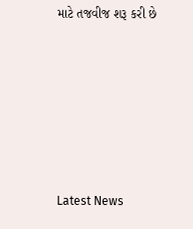માટે તજવીજ શરૂ કરી છે






Latest News